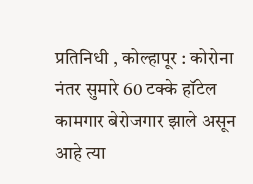प्रतिनिधी , कोल्हापूर : कोरोना नंतर सुमारे 60 टक्के हॉटेल कामगार बेरोजगार झाले असून आहे त्या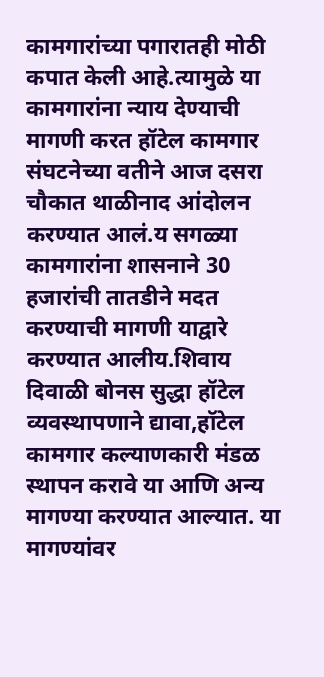कामगारांच्या पगारातही मोठी कपात केली आहे.त्यामुळे या कामगारांना न्याय देण्याची मागणी करत हॉटेल कामगार संघटनेच्या वतीने आज दसरा चौकात थाळीनाद आंदोलन करण्यात आलं.य सगळ्या कामगारांना शासनाने 30 हजारांची तातडीने मदत करण्याची मागणी याद्वारे करण्यात आलीय.शिवाय दिवाळी बोनस सुद्धा हॉटेल व्यवस्थापणाने द्यावा,हॉटेल कामगार कल्याणकारी मंडळ स्थापन करावे या आणि अन्य मागण्या करण्यात आल्यात. या मागण्यांवर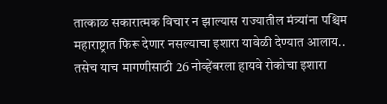तात्काळ सकारात्मक विचार न झाल्यास राज्यातील मंत्र्यांना पश्चिम महाराष्ट्रात फिरू देणार नसल्याचा इशारा यावेळी देण्यात आलाय.. तसेच याच मागणीसाठी 26 नोव्हेंबरला हायवे रोकोचा इशारा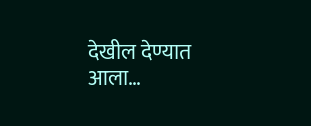देखील देण्यात आला…